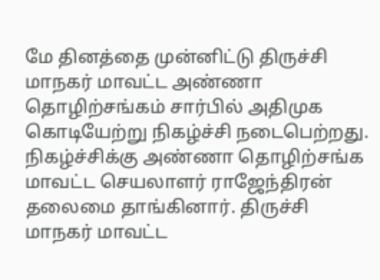மே தினத்தை முன்னிட்டு திருச்சி மாநகர் மாவட்ட அண்ணா தொழிற்சங்கம் சார்பில் அதிமுக கொடியேற்று நிகழ்ச்சி நடைபெற்றது. நிகழ்ச்சிக்கு அண்ணா தொழிற்சங்க மாவட்ட செயலாளர் ராஜேந்திரன் தலைமை தாங்கினார். திருச்சி மாநகர் மாவட்ட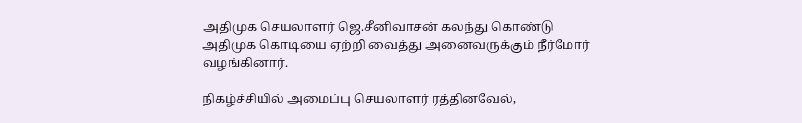அதிமுக செயலாளர் ஜெ.சீனிவாசன் கலந்து கொண்டு அதிமுக கொடியை ஏற்றி வைத்து அனைவருக்கும் நீர்மோர் வழங்கினார்.

நிகழ்ச்சியில் அமைப்பு செயலாளர் ரத்தினவேல்,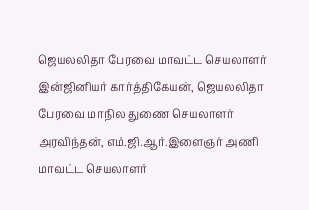ஜெயலலிதா பேரவை மாவட்ட செயலாளர் இன்ஜினியர் கார்த்திகேயன், ஜெயலலிதா பேரவை மாநில துணை செயலாளர் அரவிந்தன், எம்.ஜி.ஆர்.இளைஞர் அணி மாவட்ட செயலாளர்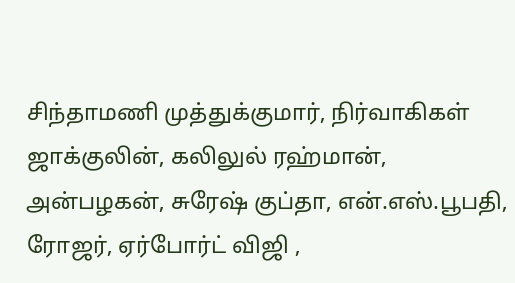சிந்தாமணி முத்துக்குமார், நிர்வாகிகள் ஜாக்குலின், கலிலுல் ரஹ்மான், அன்பழகன், சுரேஷ் குப்தா, என்.எஸ்.பூபதி, ரோஜர், ஏர்போர்ட் விஜி ,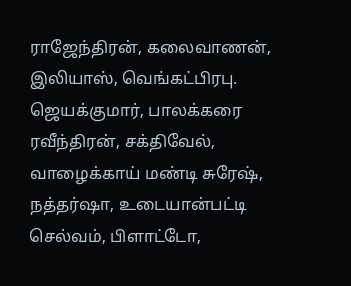ராஜேந்திரன், கலைவாணன்,
இலியாஸ், வெங்கட்பிரபு. ஜெயக்குமார், பாலக்கரை ரவீந்திரன், சக்திவேல், வாழைக்காய் மண்டி சுரேஷ், நத்தர்ஷா, உடையான்பட்டி செல்வம், பிளாட்டோ,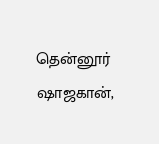தென்னூர் ஷாஜகான்,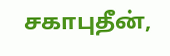சகாபுதீன்,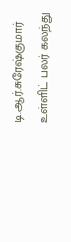டி.ஆர்.சுரேஷ்குமார் உள்ளிட் பலர் கலந்து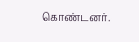கொண்டனர்.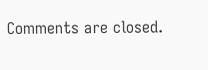Comments are closed.